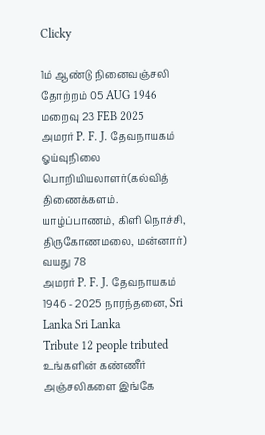Clicky

1ம் ஆண்டு நினைவஞ்சலி
தோற்றம் 05 AUG 1946
மறைவு 23 FEB 2025
அமரர் P. F. J. தேவநாயகம்
ஓய்வுநிலை பொறியியலாளர்(கல்வித் திணைக்களம். யாழ்ப்பாணம், கிளி நொச்சி, திருகோணமலை, மன்னார்)
வயது 78
அமரர் P. F. J. தேவநாயகம் 1946 - 2025 நாரந்தனை, Sri Lanka Sri Lanka
Tribute 12 people tributed
உங்களின் கண்ணீர் அஞ்சலிகளை இங்கே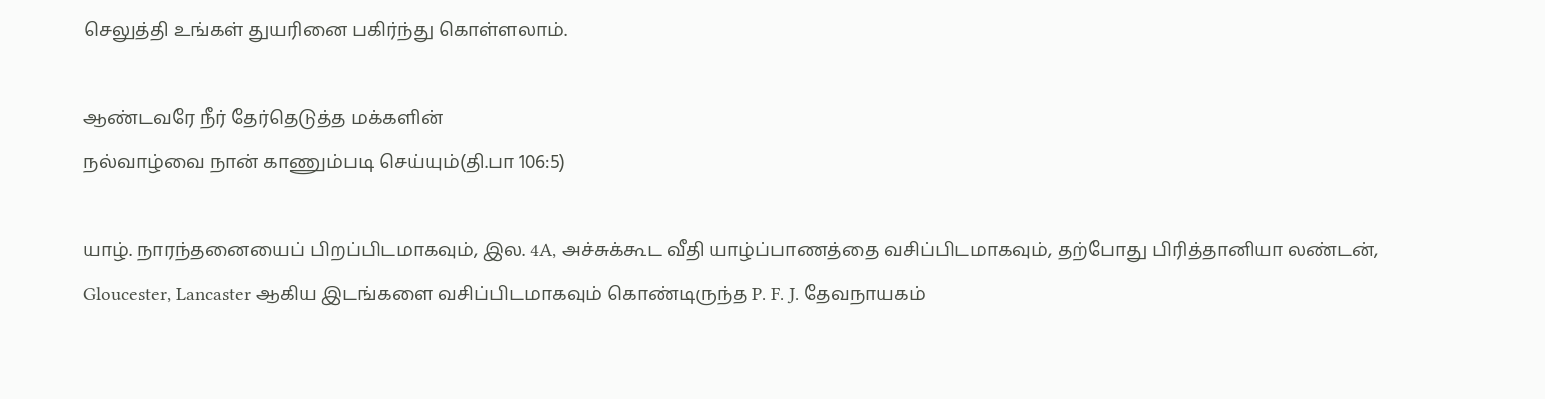செலுத்தி உங்கள் துயரினை பகிர்ந்து கொள்ளலாம்.

ஆண்டவரே நீர் தேர்தெடுத்த மக்களின்
நல்வாழ்வை நான் காணும்படி செய்யும்(தி.பா 106:5)

யாழ். நாரந்தனையைப் பிறப்பிடமாகவும், இல. 4A, அச்சுக்கூட வீதி யாழ்ப்பாணத்தை வசிப்பிடமாகவும், தற்போது பிரித்தானியா லண்டன், Gloucester, Lancaster ஆகிய இடங்களை வசிப்பிடமாகவும் கொண்டிருந்த P. F. J. தேவநாயகம்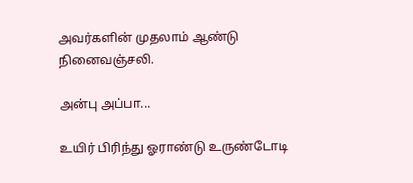அவர்களின் முதலாம் ஆண்டு நினைவஞ்சலி.

அன்பு அப்பா...

உயிர் பிரிந்து ஓராண்டு உருண்டோடி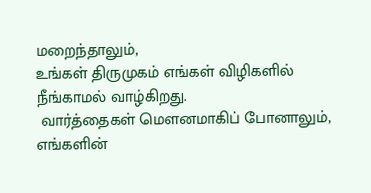மறைந்தாலும்,
உங்கள் திருமுகம் எங்கள் விழிகளில் நீங்காமல் வாழ்கிறது.
 வார்த்தைகள் மௌனமாகிப் போனாலும்,
எங்களின்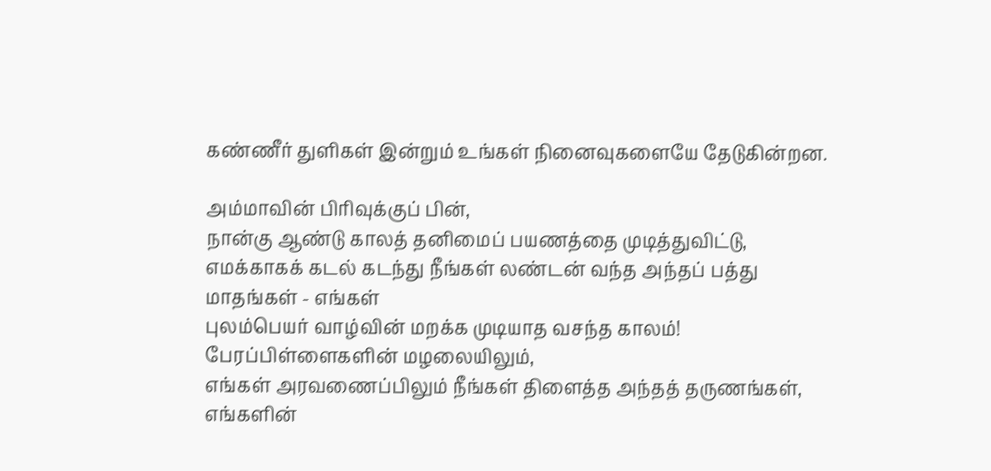கண்ணீர் துளிகள் இன்றும் உங்கள் நினைவுகளையே தேடுகின்றன.

அம்மாவின் பிரிவுக்குப் பின்,
நான்கு ஆண்டு காலத் தனிமைப் பயணத்தை முடித்துவிட்டு,
எமக்காகக் கடல் கடந்து நீங்கள் லண்டன் வந்த அந்தப் பத்து மாதங்கள் - எங்கள்
புலம்பெயர் வாழ்வின் மறக்க முடியாத வசந்த காலம்!
பேரப்பிள்ளைகளின் மழலையிலும்,
எங்கள் அரவணைப்பிலும் நீங்கள் திளைத்த அந்தத் தருணங்கள்,
எங்களின்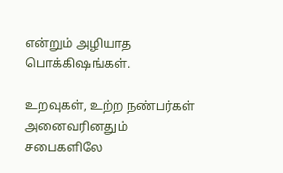என்றும் அழியாத பொக்கிஷங்கள்.

உறவுகள், உற்ற நண்பர்கள் அனைவரினதும் சபைகளிலே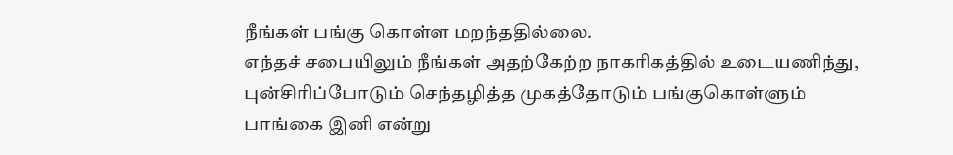நீங்கள் பங்கு கொள்ள மறந்ததில்லை.
எந்தச் சபையிலும் நீங்கள் அதற்கேற்ற நாகரிகத்தில் உடையணிந்து,
புன்சிரிப்போடும் செந்தழித்த முகத்தோடும் பங்குகொள்ளும்
பாங்கை இனி என்று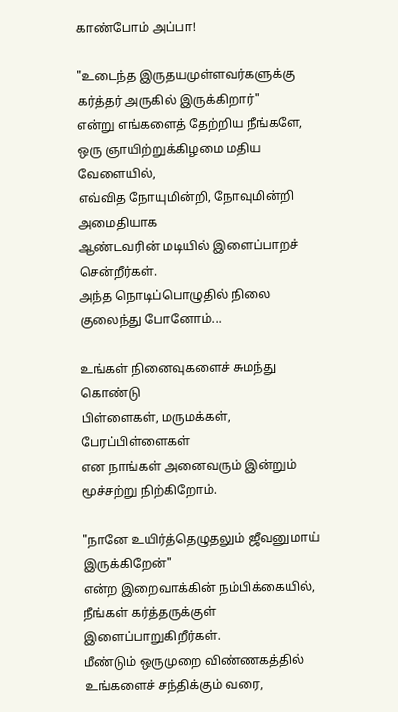காண்போம் அப்பா!

"உடைந்த இருதயமுள்ளவர்களுக்கு கர்த்தர் அருகில் இருக்கிறார்"
என்று எங்களைத் தேற்றிய நீங்களே,
ஒரு ஞாயிற்றுக்கிழமை மதிய வேளையில்,
எவ்வித நோயுமின்றி, நோவுமின்றி அமைதியாக
ஆண்டவரின் மடியில் இளைப்பாறச் சென்றீர்கள்.
அந்த நொடிப்பொழுதில் நிலை குலைந்து போனோம்...

உங்கள் நினைவுகளைச் சுமந்து கொண்டு
பிள்ளைகள், மருமக்கள், பேரப்பிள்ளைகள்
என நாங்கள் அனைவரும் இன்றும் மூச்சற்று நிற்கிறோம்.

"நானே உயிர்த்தெழுதலும் ஜீவனுமாய் இருக்கிறேன்"
என்ற இறைவாக்கின் நம்பிக்கையில்,
நீங்கள் கர்த்தருக்குள் இளைப்பாறுகிறீர்கள்.
மீண்டும் ஒருமுறை விண்ணகத்தில் உங்களைச் சந்திக்கும் வரை,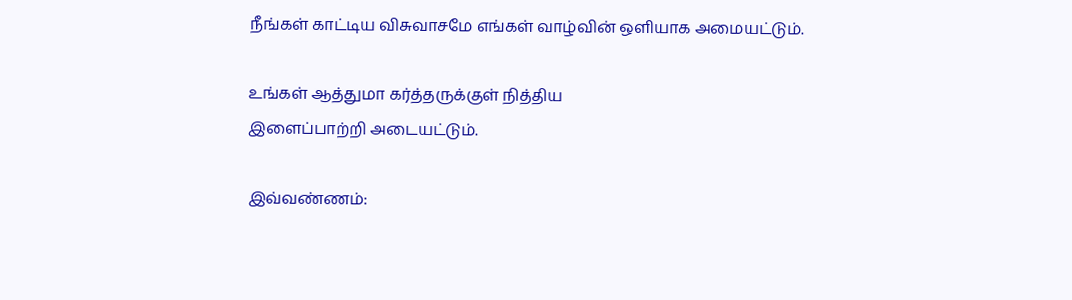நீங்கள் காட்டிய விசுவாசமே எங்கள் வாழ்வின் ஒளியாக அமையட்டும்.

உங்கள் ஆத்துமா கர்த்தருக்குள் நித்திய
இளைப்பாற்றி அடையட்டும்.

இவ்வண்ணம்: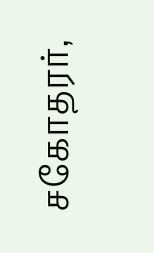சகோதரர்,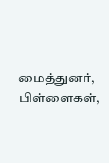மைத்துனர்,
பிள்ளைகள்,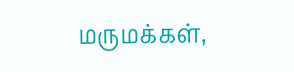மருமக்கள்,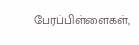பேரப்பிள்ளைகள்,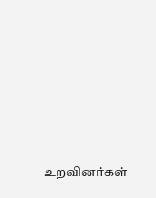உறவினர்கள்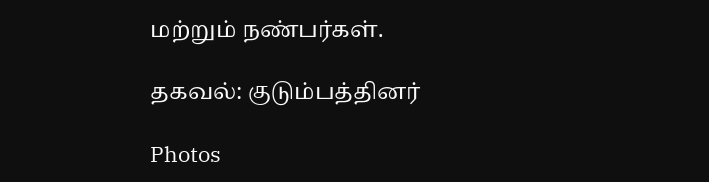மற்றும் நண்பர்கள்.

தகவல்: குடும்பத்தினர்

Photos